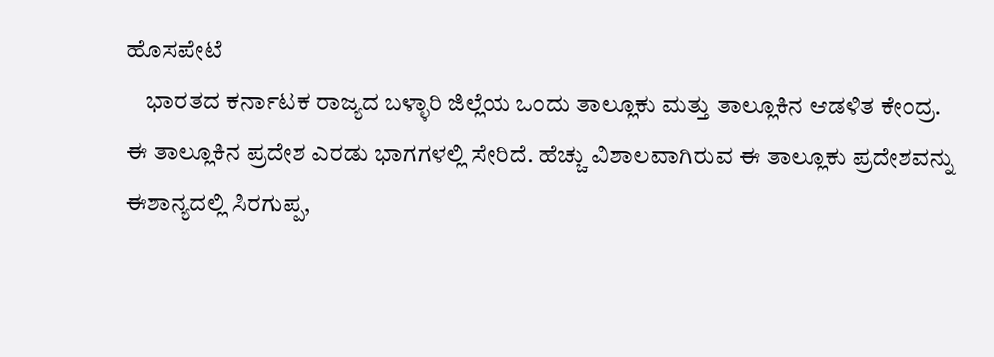ಹೊಸಪೇಟೆ
    ಭಾರತದ ಕರ್ನಾಟಕ ರಾಜ್ಯದ ಬಳ್ಳಾರಿ ಜಿಲ್ಲೆಯ ಒಂದು ತಾಲ್ಲೂಕು ಮತ್ತು ತಾಲ್ಲೂಕಿನ ಆಡಳಿತ ಕೇಂದ್ರ. ಈ ತಾಲ್ಲೂಕಿನ ಪ್ರದೇಶ ಎರಡು ಭಾಗಗಳಲ್ಲಿ ಸೇರಿದೆ. ಹೆಚ್ಚು ವಿಶಾಲವಾಗಿರುವ ಈ ತಾಲ್ಲೂಕು ಪ್ರದೇಶವನ್ನು ಈಶಾನ್ಯದಲ್ಲಿ ಸಿರಗುಪ್ಪ,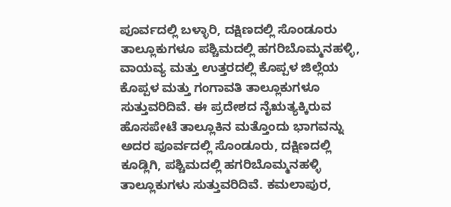ಪೂರ್ವದಲ್ಲಿ ಬಳ್ಳಾರಿ, ದಕ್ಷಿಣದಲ್ಲಿ ಸೊಂಡೂರು ತಾಲ್ಲೂಕುಗಳೂ ಪಶ್ಚಿಮದಲ್ಲಿ ಹಗರಿಬೊಮ್ಮನಹಳ್ಳಿ, ವಾಯವ್ಯ ಮತ್ತು ಉತ್ತರದಲ್ಲಿ ಕೊಪ್ಪಳ ಜಿಲ್ಲೆಯ ಕೊಪ್ಪಳ ಮತ್ತು ಗಂಗಾವತಿ ತಾಲ್ಲೂಕುಗಳೂ ಸುತ್ತುವರಿದಿವೆ. ಈ ಪ್ರದೇಶದ ನೈಋತ್ಯಕ್ಕಿರುವ ಹೊಸಪೇಟೆ ತಾಲ್ಲೂಕಿನ ಮತ್ತೊಂದು ಭಾಗವನ್ನು ಅದರ ಪೂರ್ವದಲ್ಲಿ ಸೊಂಡೂರು, ದಕ್ಷಿಣದಲ್ಲಿ ಕೂಡ್ಲಿಗಿ, ಪಶ್ಚಿಮದಲ್ಲಿ ಹಗರಿಬೊಮ್ಮನಹಳ್ಳಿ ತಾಲ್ಲೂಕುಗಳು ಸುತ್ತುವರಿದಿವೆ. ಕಮಲಾಪುರ,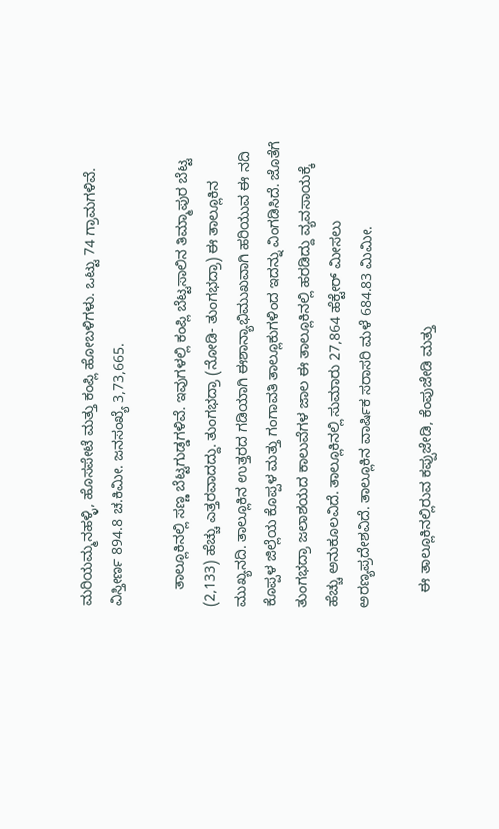ಮರಿಯಮ್ಮನಹಳ್ಳಿ, ಹೊಸಪೇಟೆ ಮತ್ತು ಕಂಪ್ಲಿ ಹೋಬಳಿಗಳು. ಒಟ್ಟು 74 ಗ್ರಾಮಗಳಿವೆ. ವಿಸ್ತೀರ್ಣ 894.8 ಚ.ಕಿಮೀ. ಜನಸಂಖ್ಯೆ 3,73,665.

    ತಾಲ್ಲೂಕಿನಲ್ಲಿ ಸಣ್ಣ ಬೆಟ್ಟಗುಡ್ಡಗಳಿವೆ. ಇವುಗಳಲ್ಲಿ ಕಂಪ್ಲಿ ಬೆಟ್ಟಸಾಲಿನ ತಿಮ್ಮಾಪುರ ಬೆಟ್ಟ (2,133) ಹೆಚ್ಚು ಎತ್ತರವಾದದ್ದು. ತುಂಗಭದ್ರಾ (ನೋಡಿ- ತುಂಗಭದ್ರಾ) ಈ ತಾಲ್ಲೂಕಿನ ಮುಖ್ಯನದಿ. ತಾಲ್ಲೂಕಿನ ಉತ್ತರದ ಗಡಿಯಾಗಿ ಈಶಾನ್ಯಾಭಿಮುಖವಾಗಿ ಹರಿಯುವ ಈ ನದಿ ಕೊಪ್ಪಳ ಜಿಲ್ಲೆಯ ಕೊಪ್ಪಳ ಮತ್ತು ಗಂಗಾವತಿ ತಾಲ್ಲೂಕುಗಳಿಂದ ಇದನ್ನು ವಿಂಗಡಿಸಿದೆ. ಜೊತೆಗೆ ತುಂಗಭದ್ರಾ ಜಲಾಶಯದ ಕಾಲುವೆಗಳ ಜಾಲ ಈ ತಾಲ್ಲೂಕಿನಲ್ಲಿ ಹರಡಿದ್ದು ವ್ಯವಸಾಯಕ್ಕೆ ಹೆಚ್ಚು ಅನುಕೂಲವಿದೆ. ತಾಲ್ಲೂಕಿನಲ್ಲಿ ಸುಮಾರು 27,864 ಹೆಕ್ಟೇರ್ ಮೀಸಲು ಅರಣ್ಯಪ್ರದೇಶವಿದೆ. ತಾಲ್ಲೂಕಿನ ವಾರ್ಷಿಕ ಸರಾಸರಿ ಮಳೆ 684.83 ಮಿಮೀ.

    ಈ ತಾಲ್ಲೂಕಿನಲ್ಲಿರುವ ಕಪ್ಪುಜೇಡಿ, ಕೆಂಪುಜೇಡಿ ಮತ್ತು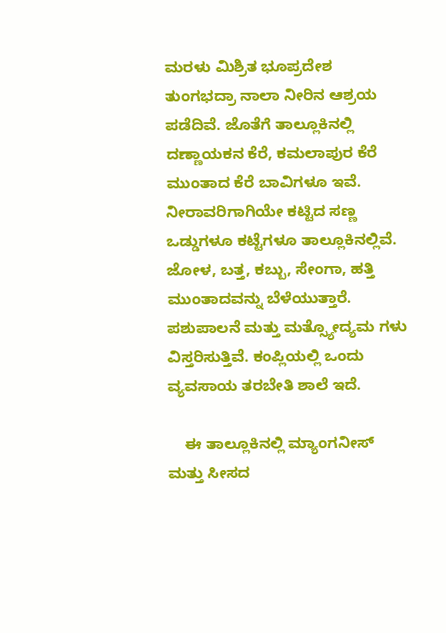ಮರಳು ಮಿಶ್ರಿತ ಭೂಪ್ರದೇಶ ತುಂಗಭದ್ರಾ ನಾಲಾ ನೀರಿನ ಆಶ್ರಯ ಪಡೆದಿವೆ. ಜೊತೆಗೆ ತಾಲ್ಲೂಕಿನಲ್ಲಿ ದಣ್ಣಾಯಕನ ಕೆರೆ, ಕಮಲಾಪುರ ಕೆರೆ ಮುಂತಾದ ಕೆರೆ ಬಾವಿಗಳೂ ಇವೆ. ನೀರಾವರಿಗಾಗಿಯೇ ಕಟ್ಟಿದ ಸಣ್ಣ ಒಡ್ಡುಗಳೂ ಕಟ್ಟೆಗಳೂ ತಾಲ್ಲೂಕಿನಲ್ಲಿವೆ. ಜೋಳ, ಬತ್ತ, ಕಬ್ಬು, ಸೇಂಗಾ, ಹತ್ತಿ ಮುಂತಾದವನ್ನು ಬೆಳೆಯುತ್ತಾರೆ. ಪಶುಪಾಲನೆ ಮತ್ತು ಮತ್ಸ್ಯೋದ್ಯಮ ಗಳು ವಿಸ್ತರಿಸುತ್ತಿವೆ. ಕಂಪ್ಲಿಯಲ್ಲಿ ಒಂದು ವ್ಯವಸಾಯ ತರಬೇತಿ ಶಾಲೆ ಇದೆ.

    ಈ ತಾಲ್ಲೂಕಿನಲ್ಲಿ ಮ್ಯಾಂಗನೀಸ್ ಮತ್ತು ಸೀಸದ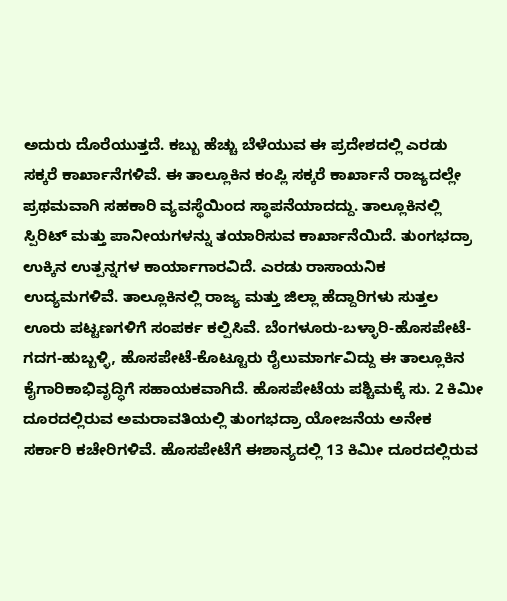ಅದುರು ದೊರೆಯುತ್ತದೆ. ಕಬ್ಬು ಹೆಚ್ಚು ಬೆಳೆಯುವ ಈ ಪ್ರದೇಶದಲ್ಲಿ ಎರಡು ಸಕ್ಕರೆ ಕಾರ್ಖಾನೆಗಳಿವೆ. ಈ ತಾಲ್ಲೂಕಿನ ಕಂಪ್ಲಿ ಸಕ್ಕರೆ ಕಾರ್ಖಾನೆ ರಾಜ್ಯದಲ್ಲೇ ಪ್ರಥಮವಾಗಿ ಸಹಕಾರಿ ವ್ಯವಸ್ಥೆಯಿಂದ ಸ್ಥಾಪನೆಯಾದದ್ದು. ತಾಲ್ಲೂಕಿನಲ್ಲಿ ಸ್ಪಿರಿಟ್ ಮತ್ತು ಪಾನೀಯಗಳನ್ನು ತಯಾರಿಸುವ ಕಾರ್ಖಾನೆಯಿದೆ. ತುಂಗಭದ್ರಾ ಉಕ್ಕಿನ ಉತ್ಪನ್ನಗಳ ಕಾರ್ಯಾಗಾರವಿದೆ. ಎರಡು ರಾಸಾಯನಿಕ ಉದ್ಯಮಗಳಿವೆ. ತಾಲ್ಲೂಕಿನಲ್ಲಿ ರಾಜ್ಯ ಮತ್ತು ಜಿಲ್ಲಾ ಹೆದ್ದಾರಿಗಳು ಸುತ್ತಲ ಊರು ಪಟ್ಟಣಗಳಿಗೆ ಸಂಪರ್ಕ ಕಲ್ಪಿಸಿವೆ. ಬೆಂಗಳೂರು-ಬಳ್ಳಾರಿ-ಹೊಸಪೇಟೆ-ಗದಗ-ಹುಬ್ಬಳ್ಳಿ, ಹೊಸಪೇಟೆ-ಕೊಟ್ಟೂರು ರೈಲುಮಾರ್ಗವಿದ್ದು ಈ ತಾಲ್ಲೂಕಿನ ಕೈಗಾರಿಕಾಭಿವೃದ್ಧಿಗೆ ಸಹಾಯಕವಾಗಿದೆ. ಹೊಸಪೇಟೆಯ ಪಶ್ಚಿಮಕ್ಕೆ ಸು. 2 ಕಿಮೀ ದೂರದಲ್ಲಿರುವ ಅಮರಾವತಿಯಲ್ಲಿ ತುಂಗಭದ್ರಾ ಯೋಜನೆಯ ಅನೇಕ ಸರ್ಕಾರಿ ಕಚೇರಿಗಳಿವೆ. ಹೊಸಪೇಟೆಗೆ ಈಶಾನ್ಯದಲ್ಲಿ 13 ಕಿಮೀ ದೂರದಲ್ಲಿರುವ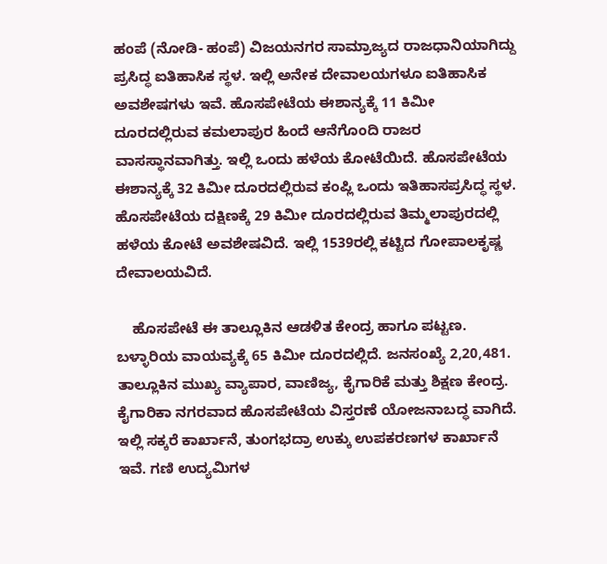ಹಂಪೆ (ನೋಡಿ- ಹಂಪೆ) ವಿಜಯನಗರ ಸಾಮ್ರಾಜ್ಯದ ರಾಜಧಾನಿಯಾಗಿದ್ದು ಪ್ರಸಿದ್ಧ ಐತಿಹಾಸಿಕ ಸ್ಥಳ. ಇಲ್ಲಿ ಅನೇಕ ದೇವಾಲಯಗಳೂ ಐತಿಹಾಸಿಕ ಅವಶೇಷಗಳು ಇವೆ. ಹೊಸಪೇಟೆಯ ಈಶಾನ್ಯಕ್ಕೆ 11 ಕಿಮೀ ದೂರದಲ್ಲಿರುವ ಕಮಲಾಪುರ ಹಿಂದೆ ಆನೆಗೊಂದಿ ರಾಜರ ವಾಸಸ್ಥಾನವಾಗಿತ್ತು. ಇಲ್ಲಿ ಒಂದು ಹಳೆಯ ಕೋಟೆಯಿದೆ. ಹೊಸಪೇಟೆಯ ಈಶಾನ್ಯಕ್ಕೆ 32 ಕಿಮೀ ದೂರದಲ್ಲಿರುವ ಕಂಪ್ಲಿ ಒಂದು ಇತಿಹಾಸಪ್ರಸಿದ್ಧ ಸ್ಥಳ. ಹೊಸಪೇಟೆಯ ದಕ್ಷಿಣಕ್ಕೆ 29 ಕಿಮೀ ದೂರದಲ್ಲಿರುವ ತಿಮ್ಮಲಾಪುರದಲ್ಲಿ ಹಳೆಯ ಕೋಟೆ ಅವಶೇಷವಿದೆ. ಇಲ್ಲಿ 1539ರಲ್ಲಿ ಕಟ್ಟಿದ ಗೋಪಾಲಕೃಷ್ಣ ದೇವಾಲಯವಿದೆ.

    ಹೊಸಪೇಟೆ ಈ ತಾಲ್ಲೂಕಿನ ಆಡಳಿತ ಕೇಂದ್ರ ಹಾಗೂ ಪಟ್ಟಣ. ಬಳ್ಳಾರಿಯ ವಾಯವ್ಯಕ್ಕೆ 65 ಕಿಮೀ ದೂರದಲ್ಲಿದೆ. ಜನಸಂಖ್ಯೆ 2,20,481. ತಾಲ್ಲೂಕಿನ ಮುಖ್ಯ ವ್ಯಾಪಾರ, ವಾಣಿಜ್ಯ, ಕೈಗಾರಿಕೆ ಮತ್ತು ಶಿಕ್ಷಣ ಕೇಂದ್ರ. ಕೈಗಾರಿಕಾ ನಗರವಾದ ಹೊಸಪೇಟೆಯ ವಿಸ್ತರಣೆ ಯೋಜನಾಬದ್ಧ ವಾಗಿದೆ. ಇಲ್ಲಿ ಸಕ್ಕರೆ ಕಾರ್ಖಾನೆ, ತುಂಗಭದ್ರಾ ಉಕ್ಕು ಉಪಕರಣಗಳ ಕಾರ್ಖಾನೆ ಇವೆ. ಗಣಿ ಉದ್ಯಮಿಗಳ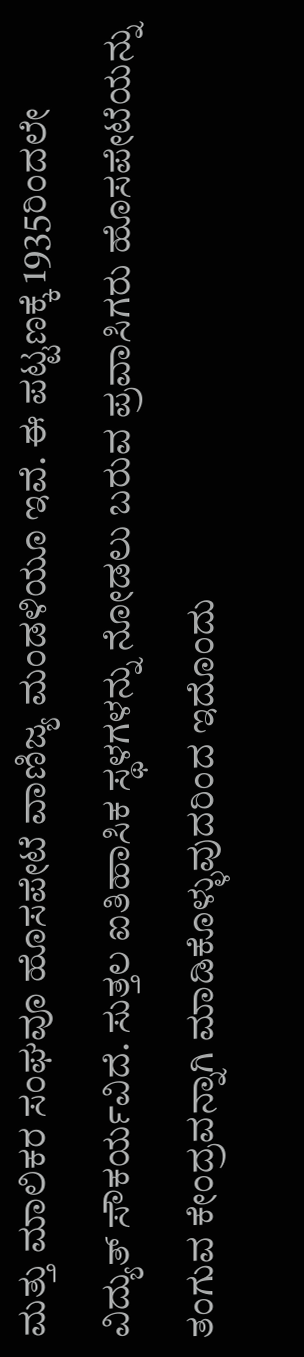ಮತ್ತು ಮಾಲಿಕರ ಸಂಘವೂ ಹೊಸಪೇಟೆ ವಾಣಿಜ್ಯ ಮಂಡಳಿಯೂ ಇವೆ. ಈ ಪಟ್ಟಣಕ್ಕೆ 1935ರಿಂದಲೇ ವಿದ್ಯುತ್ ಸೌಕರ್ಯವಿದೆ. ಸುತ್ತಲ ಐತಿಹಾಸಿಕ ಸ್ಥಳಗಳನ್ನು ನೋಡಲು ಬರುವ ಪ್ರವಾಸಿಗರು ಹೊಸಪೇಟೆಯನ್ನು ತಂಗುವ ಕೇಂದ್ರವನ್ನಾಗಿ ಮಾಡಿಕೊಳ್ಳುವುದರಿಂದ ಇದೊಂದು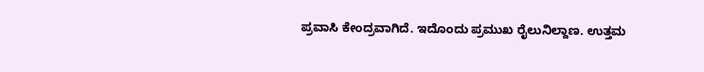ಪ್ರವಾಸಿ ಕೇಂದ್ರವಾಗಿದೆ. ಇದೊಂದು ಪ್ರಮುಖ ರೈಲುನಿಲ್ದಾಣ. ಉತ್ತಮ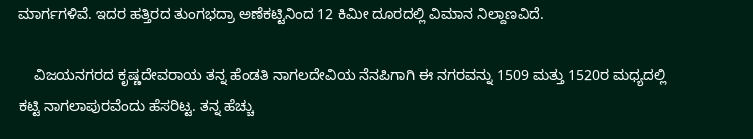ಮಾರ್ಗಗಳಿವೆ. ಇದರ ಹತ್ತಿರದ ತುಂಗಭದ್ರಾ ಅಣೆಕಟ್ಟಿನಿಂದ 12 ಕಿಮೀ ದೂರದಲ್ಲಿ ವಿಮಾನ ನಿಲ್ದಾಣವಿದೆ.

    ವಿಜಯನಗರದ ಕೃಷ್ಣದೇವರಾಯ ತನ್ನ ಹೆಂಡತಿ ನಾಗಲದೇವಿಯ ನೆನಪಿಗಾಗಿ ಈ ನಗರವನ್ನು 1509 ಮತ್ತು 1520ರ ಮಧ್ಯದಲ್ಲಿ ಕಟ್ಟಿ ನಾಗಲಾಪುರವೆಂದು ಹೆಸರಿಟ್ಟ. ತನ್ನ ಹೆಚ್ಚು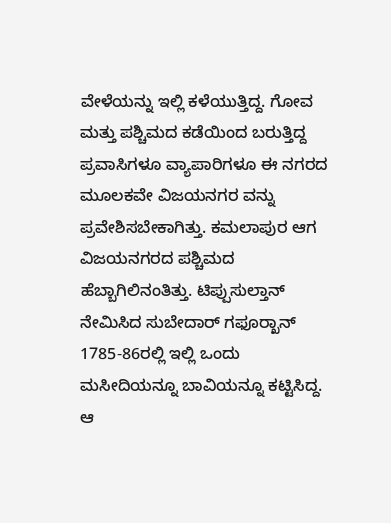ವೇಳೆಯನ್ನು ಇಲ್ಲಿ ಕಳೆಯುತ್ತಿದ್ದ. ಗೋವ ಮತ್ತು ಪಶ್ಚಿಮದ ಕಡೆಯಿಂದ ಬರುತ್ತಿದ್ದ ಪ್ರವಾಸಿಗಳೂ ವ್ಯಾಪಾರಿಗಳೂ ಈ ನಗರದ ಮೂಲಕವೇ ವಿಜಯನಗರ ವನ್ನು ಪ್ರವೇಶಿಸಬೇಕಾಗಿತ್ತು. ಕಮಲಾಪುರ ಆಗ ವಿಜಯನಗರದ ಪಶ್ಚಿಮದ ಹೆಬ್ಬಾಗಿಲಿನಂತಿತ್ತು. ಟಿಪ್ಪುಸುಲ್ತಾನ್ ನೇಮಿಸಿದ ಸುಬೇದಾರ್ ಗಫೂರ್‍ಖಾನ್ 1785-86ರಲ್ಲಿ ಇಲ್ಲಿ ಒಂದು ಮಸೀದಿಯನ್ನೂ ಬಾವಿಯನ್ನೂ ಕಟ್ಟಿಸಿದ್ದ. ಆ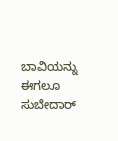ಬಾವಿಯನ್ನು ಈಗಲೂ ಸುಬೇದಾರ್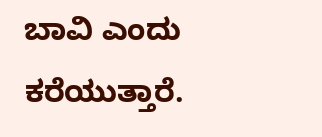ಬಾವಿ ಎಂದು ಕರೆಯುತ್ತಾರೆ.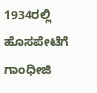1934ರಲ್ಲಿ ಹೊಸಪೇಟೆಗೆ ಗಾಂಧೀಜಿ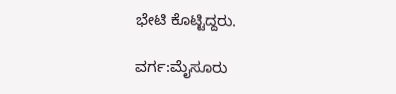ಭೇಟಿ ಕೊಟ್ಟಿದ್ದರು.

ವರ್ಗ:ಮೈಸೂರು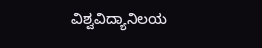ವಿಶ್ವವಿದ್ಯಾನಿಲಯ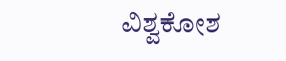ವಿಶ್ವಕೋಶ